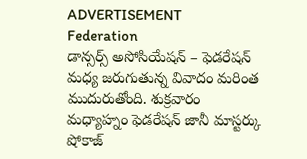ADVERTISEMENT
Federation
డాన్సర్స్ అసోసియేషన్ – ఫెడరేషన్ మధ్య జరుగుతున్న వివాదం మరింత ముదురుతోంది. శుక్రవారం మధ్యాహ్నం ఫెడరేషన్ జానీ మాస్టర్కు షోకాజ్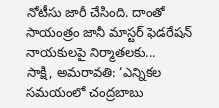నోటీసు జారీ చేసింది. దాంతో సాయంత్రం జానీ మాస్టర్ ఫెడరేషన్ నాయకులపై నిర్మాతలకు...
సాక్షి, అమరావతి: ‘ఎన్నికల సమయంలో చంద్రబాబు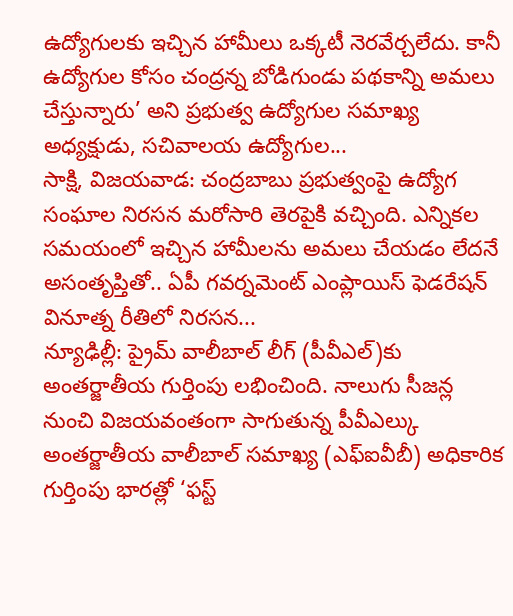ఉద్యోగులకు ఇచ్చిన హామీలు ఒక్కటీ నెరవేర్చలేదు. కానీ ఉద్యోగుల కోసం చంద్రన్న బోడిగుండు పథకాన్ని అమలు చేస్తున్నారు’ అని ప్రభుత్వ ఉద్యోగుల సమాఖ్య అధ్యక్షుడు, సచివాలయ ఉద్యోగుల...
సాక్షి, విజయవాడ: చంద్రబాబు ప్రభుత్వంపై ఉద్యోగ సంఘాల నిరసన మరోసారి తెరపైకి వచ్చింది. ఎన్నికల సమయంలో ఇచ్చిన హామీలను అమలు చేయడం లేదనే అసంతృప్తితో.. ఏపీ గవర్నమెంట్ ఎంప్లాయిస్ ఫెడరేషన్ వినూత్న రీతిలో నిరసన...
న్యూఢిల్లీ: ప్రైమ్ వాలీబాల్ లీగ్ (పీవీఎల్)కు అంతర్జాతీయ గుర్తింపు లభించింది. నాలుగు సీజన్ల నుంచి విజయవంతంగా సాగుతున్న పీవీఎల్కు అంతర్జాతీయ వాలీబాల్ సమాఖ్య (ఎఫ్ఐవీబీ) అధికారిక గుర్తింపు భారత్లో ‘ఫస్ట్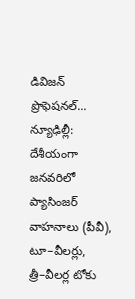డివిజన్ ప్రొఫెషనల్...
న్యూఢిల్లీ: దేశీయంగా జనవరిలో ప్యాసింజర్ వాహనాలు (పీవీ), టూ–వీలర్లు, త్రీ–వీలర్ల టోకు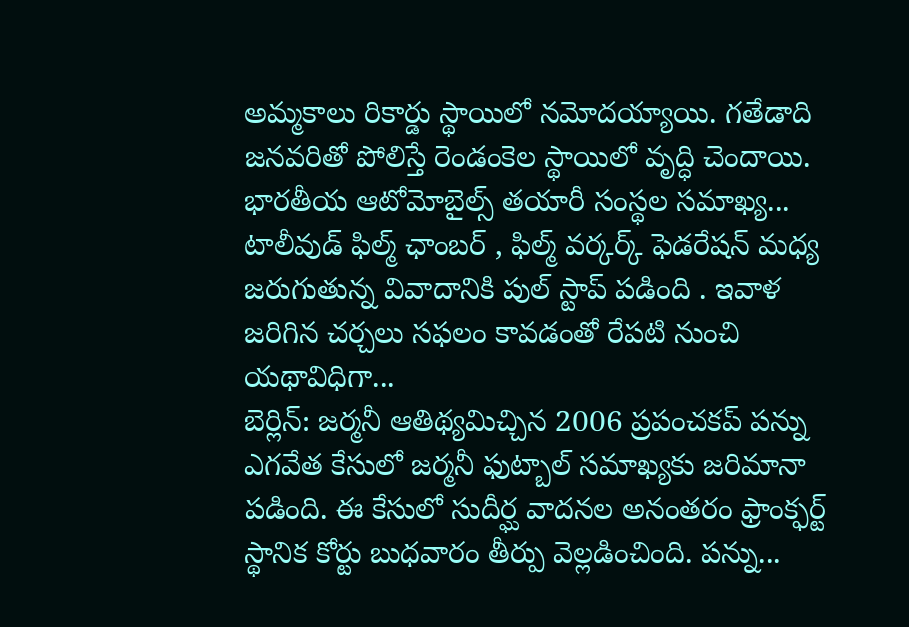అమ్మకాలు రికార్డు స్థాయిలో నమోదయ్యాయి. గతేడాది జనవరితో పోలిస్తే రెండంకెల స్థాయిలో వృద్ధి చెందాయి. భారతీయ ఆటోమోబైల్స్ తయారీ సంస్థల సమాఖ్య...
టాలీవుడ్ ఫిల్మ్ ఛాంబర్ , ఫిల్మ్ వర్కర్క్ ఫెడరేషన్ మధ్య జరుగుతున్న వివాదానికి పుల్ స్టాప్ పడింది . ఇవాళ జరిగిన చర్చలు సఫలం కావడంతో రేపటి నుంచి యథావిధిగా...
బెర్లిన్: జర్మనీ ఆతిథ్యమిచ్చిన 2006 ప్రపంచకప్ పన్ను ఎగవేత కేసులో జర్మనీ ఫుట్బాల్ సమాఖ్యకు జరిమానా పడింది. ఈ కేసులో సుదీర్ఘ వాదనల అనంతరం ఫ్రాంక్ఫర్ట్ స్థానిక కోర్టు బుధవారం తీర్పు వెల్లడించింది. పన్ను...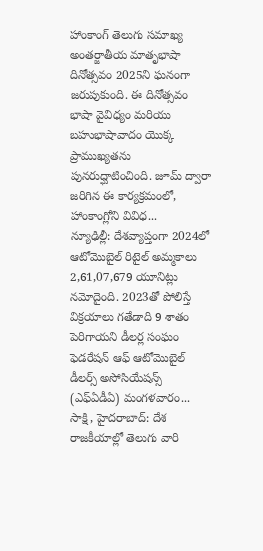హాంకాంగ్ తెలుగు సమాఖ్య అంతర్జాతీయ మాతృభాషా దినోత్సవం 2025ని ఘనంగా జరుపుకుంది. ఈ దినోత్సవం భాషా వైవిధ్యం మరియు బహుభాషావాదం యొక్క ప్రాముఖ్యతను పునరుద్ఘాటించింది. జూమ్ ద్వారా జరిగిన ఈ కార్యక్రమంలో, హాంకాంగ్లోని వివిధ...
న్యూఢిల్లీ: దేశవ్యాప్తంగా 2024లో ఆటోమొబైల్ రిటైల్ అమ్మకాలు 2,61,07,679 యూనిట్లు నమోదైంది. 2023తో పోలిస్తే విక్రయాలు గతేడాది 9 శాతం పెరిగాయని డీలర్ల సంఘం ఫెడరేషన్ ఆఫ్ ఆటోమొబైల్ డీలర్స్ అసోసియేషన్స్ (ఎఫ్ఏడీఏ) మంగళవారం...
సాక్షి, హైదరాబాద్: దేశ రాజకీయాల్లో తెలుగు వారి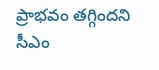ప్రాభవం తగ్గిందని సీఎం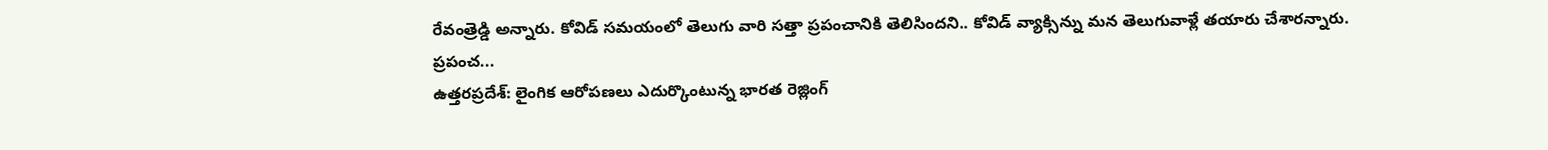రేవంత్రెడ్డి అన్నారు. కోవిడ్ సమయంలో తెలుగు వారి సత్తా ప్రపంచానికి తెలిసిందని.. కోవిడ్ వ్యాక్సిన్ను మన తెలుగువాళ్లే తయారు చేశారన్నారు. ప్రపంచ...
ఉత్తరప్రదేశ్: లైంగిక ఆరోపణలు ఎదుర్కొంటున్న భారత రెజ్లింగ్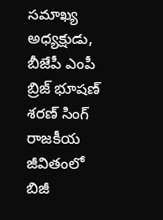సమాఖ్య అధ్యక్షుడు, బీజేపీ ఎంపీ బ్రిజ్ భూషణ్ శరణ్ సింగ్ రాజకీయ జీవితంలో బిజీ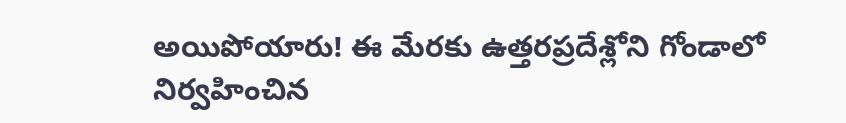అయిపోయారు! ఈ మేరకు ఉత్తరప్రదేశ్లోని గోండాలో నిర్వహించిన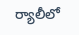ర్యాలీలో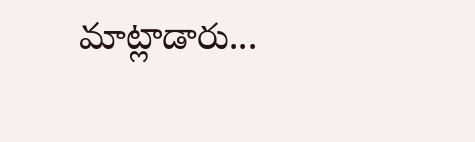మాట్లాడారు...